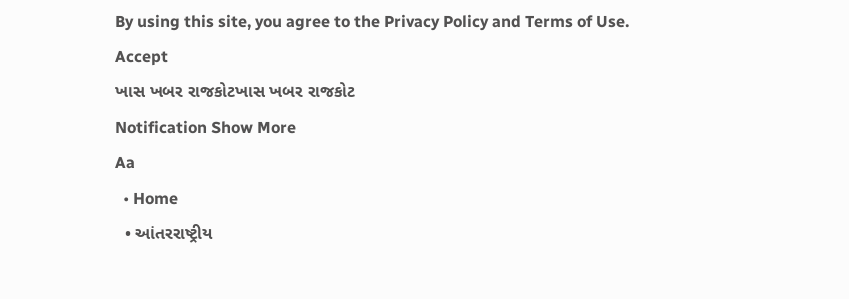By using this site, you agree to the Privacy Policy and Terms of Use.
Accept
ખાસ ખબર રાજકોટખાસ ખબર રાજકોટ
Notification Show More
Aa
  • Home
  • આંતરરાષ્ટ્રીય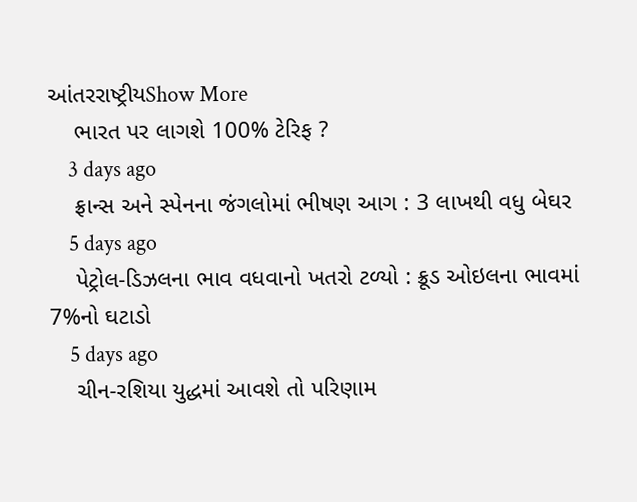આંતરરાષ્ટ્રીયShow More
    ભારત પર લાગશે 100% ટેરિફ ?
    3 days ago
    ફ્રાન્સ અને સ્પેનના જંગલોમાં ભીષણ આગ : 3 લાખથી વધુ બેઘર
    5 days ago
    પેટ્રોલ-ડિઝલના ભાવ વધવાનો ખતરો ટળ્યો : ક્રૂડ ઓઇલના ભાવમાં 7%નો ઘટાડો
    5 days ago
    ચીન-રશિયા યુદ્ધમાં આવશે તો પરિણામ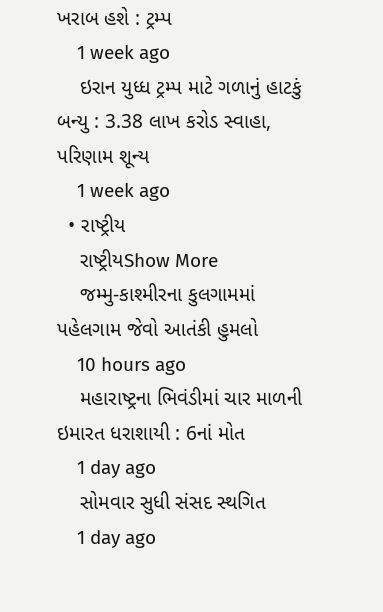ખરાબ હશે : ટ્રમ્પ
    1 week ago
    ઇરાન યુધ્ધ ટ્રમ્પ માટે ગળાનું હાટકું બન્યુ : 3.38 લાખ કરોડ સ્વાહા, પરિણામ શૂન્ય
    1 week ago
  • રાષ્ટ્રીય
    રાષ્ટ્રીયShow More
    જમ્મુ-કાશ્મીરના કુલગામમાં પહેલગામ જેવો આતંકી હુમલો
    10 hours ago
    મહારાષ્ટ્રના ભિવંડીમાં ચાર માળની ઇમારત ધરાશાયી : 6નાં મોત
    1 day ago
    સોમવાર સુધી સંસદ સ્થગિત
    1 day ago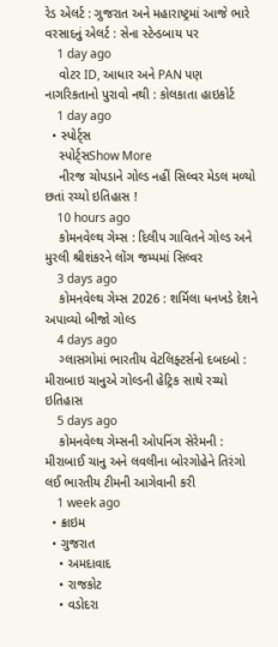રેડ એલર્ટ : ગુજરાત અને મહારાષ્ટ્રમાં આજે ભારે વરસાદનું એલર્ટ : સેના સ્ટેન્ડબાય પર
    1 day ago
    વોટર ID, આધાર અને PAN પણ નાગરિકતાનો પુરાવો નથી : કોલકાતા હાઇકોર્ટ
    1 day ago
  • સ્પોર્ટ્સ
    સ્પોર્ટ્સShow More
    નીરજ ચોપડાને ગોલ્ડ નહીં સિલ્વર મેડલ મળ્યો છતાં રચ્યો ઇતિહાસ !
    10 hours ago
    કોમનવેલ્થ ગેમ્સ : દિલીપ ગાવિતને ગોલ્ડ અને મુરલી શ્રીશંકરને લોંગ જમ્પમાં સિલ્વર
    3 days ago
    કોમનવેલ્થ ગેમ્સ 2026 : શર્મિલા ધનખડે દેશને અપાવ્યો બીજો ગોલ્ડ
    4 days ago
    ગ્લાસગોમાં ભારતીય વેટલિફ્ટર્સનો દબદબો : મીરાબાઇ ચાનુએ ગોલ્ડની હેટ્રિક સાથે રચ્યો ઇતિહાસ
    5 days ago
    કોમનવેલ્થ ગેમ્સની ઓપનિંગ સેરેમની : મીરાબાઈ ચાનુ અને લવલીના બોરગોહેને તિરંગો લઈ ભારતીય ટીમની આગેવાની કરી
    1 week ago
  • ક્રાઇમ
  • ગુજરાત
    • અમદાવાદ
    • રાજકોટ
    • વડોદરા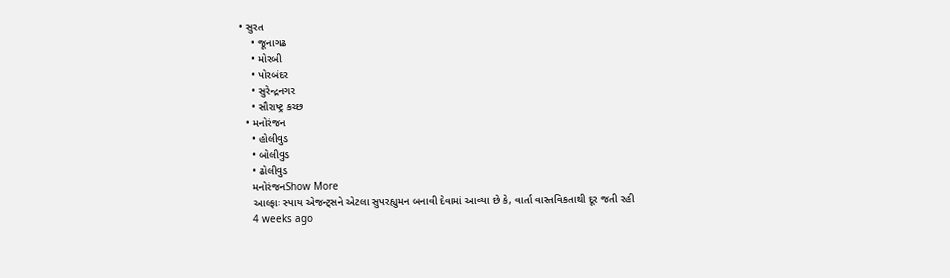• સુરત
    • જૂનાગઢ
    • મોરબી
    • પોરબંદર
    • સુરેન્દ્રનગર
    • સૌરાષ્ટ્ર કચ્છ
  • મનોરંજન
    • હોલીવુડ
    • બોલીવુડ
    • ઢોલીવુડ
    મનોરંજનShow More
    આલ્ફાઃ સ્પાય એજન્ટ્સને એટલા સુપરહ્યુમન બનાવી દેવામાં આવ્યા છે કે, વાર્તા વાસ્તવિકતાથી દૂર જતી રહી
    4 weeks ago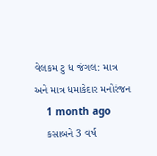વેલકમ ટુ ધ જંગલ: માત્ર અને માત્ર ધમાકેદાર મનોરંજન
    1 month ago
    કસાબને 3 વર્ષ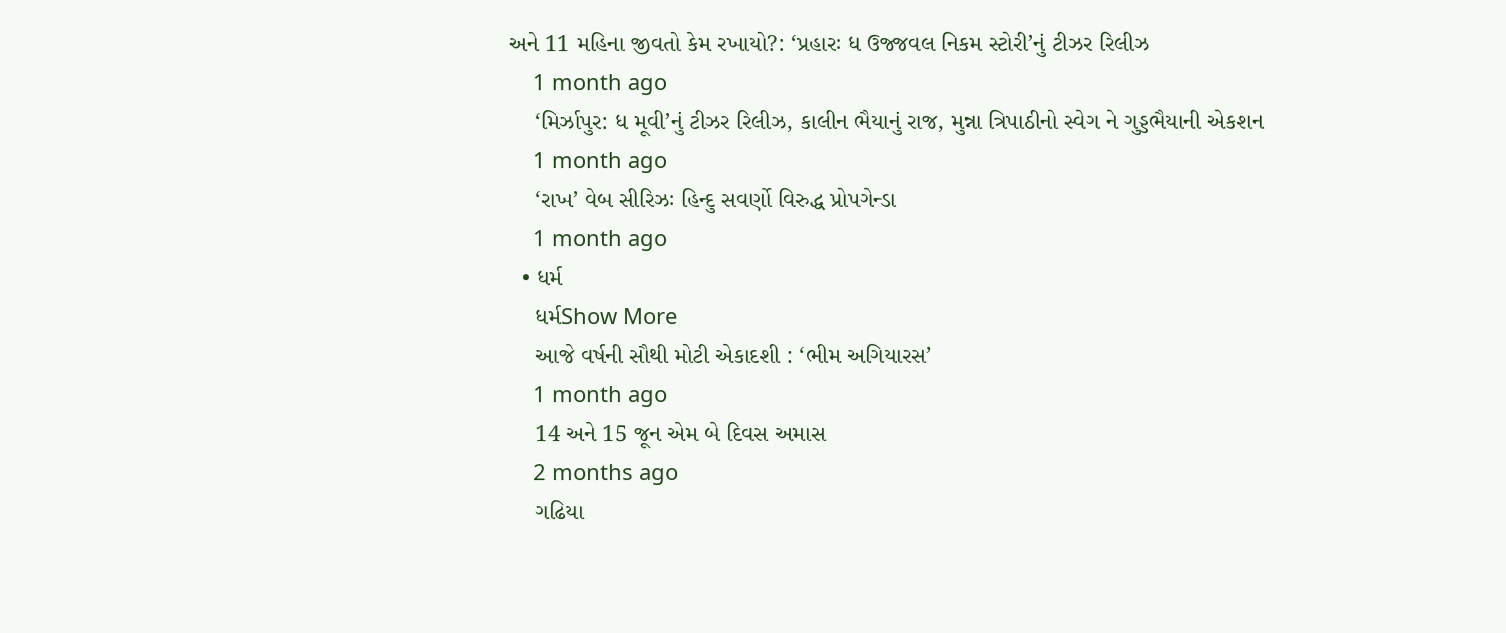અને 11 મહિના જીવતો કેમ રખાયો?: ‘પ્રહારઃ ધ ઉજ્જવલ નિકમ સ્ટોરી’નું ટીઝર રિલીઝ
    1 month ago
    ‘મિર્ઝાપુર: ધ મૂવી’નું ટીઝર રિલીઝ, કાલીન ભૈયાનું રાજ, મુન્ના ત્રિપાઠીનો સ્વેગ ને ગુડ્ડભૈયાની એકશન
    1 month ago
    ‘રાખ’ વેબ સીરિઝઃ હિન્દુ સવર્ણો વિરુદ્ધ પ્રોપગેન્ડા
    1 month ago
  • ધર્મ
    ધર્મShow More
    આજે વર્ષની સૌથી મોટી એકાદશી : ‘ભીમ અગિયારસ’
    1 month ago
    14 અને 15 જૂન એમ બે દિવસ અમાસ
    2 months ago
    ગઢિયા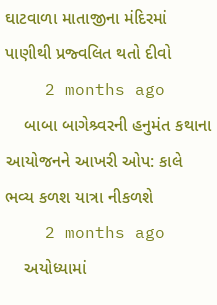ઘાટવાળા માતાજીના મંદિરમાં પાણીથી પ્રજ્વલિત થતો દીવો
    2 months ago
    બાબા બાગેશ્ર્વરની હનુમંત કથાના આયોજનને આખરી ઓપ: કાલે ભવ્ય કળશ યાત્રા નીકળશે
    2 months ago
    અયોધ્યામાં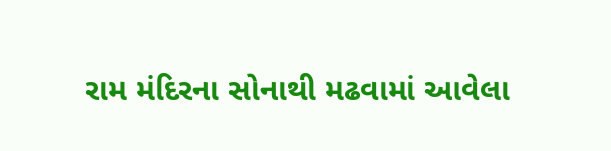રામ મંદિરના સોનાથી મઢવામાં આવેલા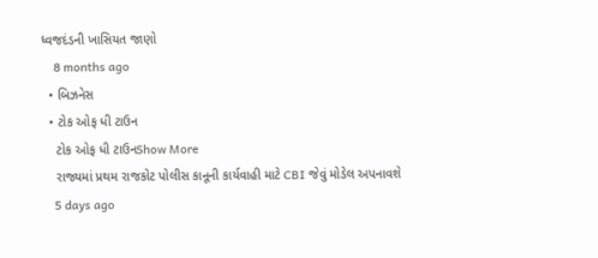ધ્વજદંડની ખાસિયત જાણો
    8 months ago
  • બિઝનેસ
  • ટોક ઓફ ધી ટાઉન
    ટોક ઓફ ધી ટાઉનShow More
    રાજ્યમાં પ્રથમ રાજકોટ પોલીસ કાનૂની કાર્યવાહી માટે CBI જેવું મોડેલ અપનાવશે
    5 days ago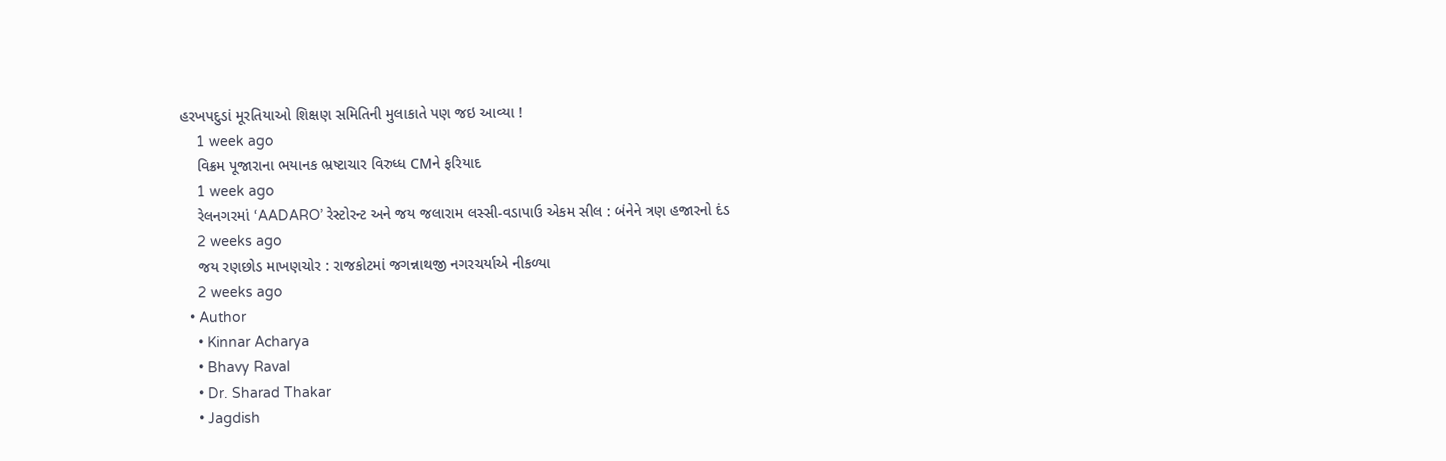હરખપદુડાં મૂરતિયાઓ શિક્ષણ સમિતિની મુલાકાતે પણ જઇ આવ્યા !
    1 week ago
    વિક્રમ પૂજારાના ભયાનક ભ્રષ્ટાચાર વિરુધ્ધ CMને ફરિયાદ
    1 week ago
    રેલનગરમાં ‘AADARO’ રેસ્ટોરન્ટ અને જય જલારામ લસ્સી-વડાપાઉ એકમ સીલ : બંનેને ત્રણ હજારનો દંડ
    2 weeks ago
    જય રણછોડ માખણચોર : રાજકોટમાં જગન્નાથજી નગરચર્યાએ નીકળ્યા
    2 weeks ago
  • Author
    • Kinnar Acharya
    • Bhavy Raval
    • Dr. Sharad Thakar
    • Jagdish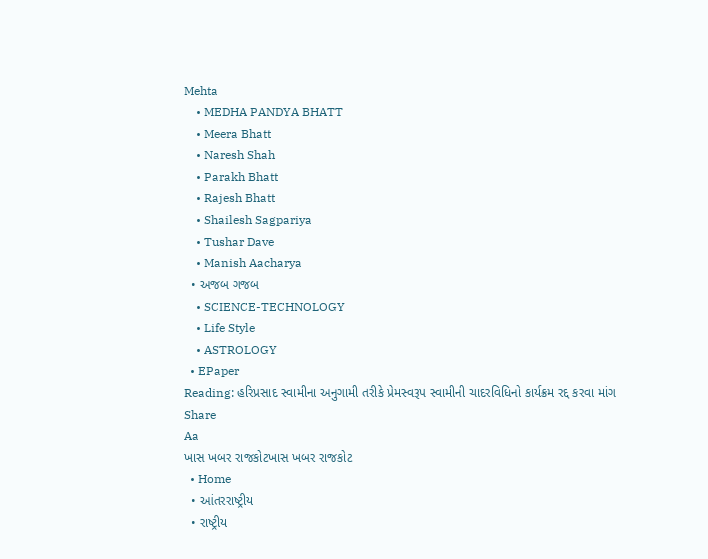Mehta
    • MEDHA PANDYA BHATT
    • Meera Bhatt
    • Naresh Shah
    • Parakh Bhatt
    • Rajesh Bhatt
    • Shailesh Sagpariya
    • Tushar Dave
    • Manish Aacharya
  • અજબ ગજબ
    • SCIENCE-TECHNOLOGY
    • Life Style
    • ASTROLOGY
  • EPaper
Reading: હરિપ્રસાદ સ્વામીના અનુગામી તરીકે પ્રેમસ્વરૂપ સ્વામીની ચાદરવિધિનો કાર્યક્રમ રદ્દ કરવા માંગ
Share
Aa
ખાસ ખબર રાજકોટખાસ ખબર રાજકોટ
  • Home
  • આંતરરાષ્ટ્રીય
  • રાષ્ટ્રીય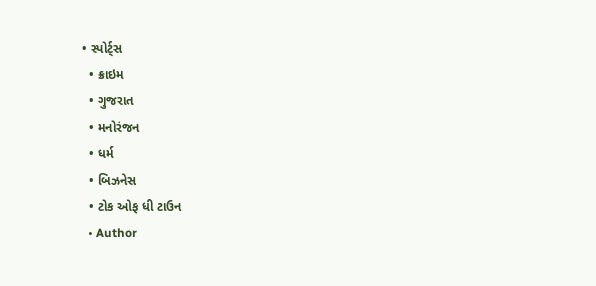• સ્પોર્ટ્સ
  • ક્રાઇમ
  • ગુજરાત
  • મનોરંજન
  • ધર્મ
  • બિઝનેસ
  • ટોક ઓફ ધી ટાઉન
  • Author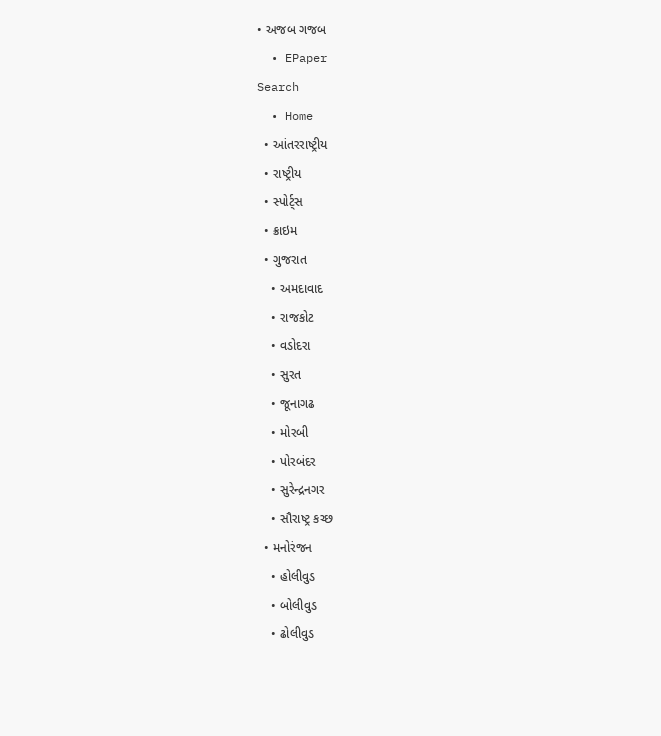• અજબ ગજબ
  • EPaper
Search
  • Home
  • આંતરરાષ્ટ્રીય
  • રાષ્ટ્રીય
  • સ્પોર્ટ્સ
  • ક્રાઇમ
  • ગુજરાત
    • અમદાવાદ
    • રાજકોટ
    • વડોદરા
    • સુરત
    • જૂનાગઢ
    • મોરબી
    • પોરબંદર
    • સુરેન્દ્રનગર
    • સૌરાષ્ટ્ર કચ્છ
  • મનોરંજન
    • હોલીવુડ
    • બોલીવુડ
    • ઢોલીવુડ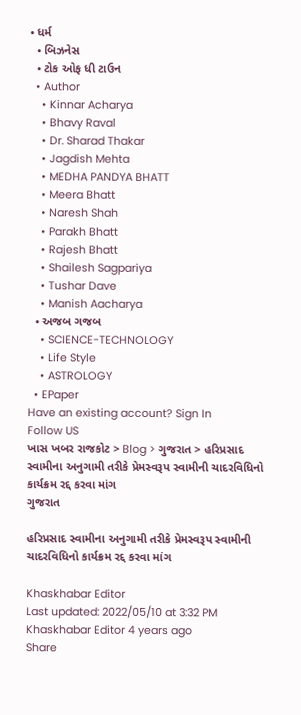• ધર્મ
  • બિઝનેસ
  • ટોક ઓફ ધી ટાઉન
  • Author
    • Kinnar Acharya
    • Bhavy Raval
    • Dr. Sharad Thakar
    • Jagdish Mehta
    • MEDHA PANDYA BHATT
    • Meera Bhatt
    • Naresh Shah
    • Parakh Bhatt
    • Rajesh Bhatt
    • Shailesh Sagpariya
    • Tushar Dave
    • Manish Aacharya
  • અજબ ગજબ
    • SCIENCE-TECHNOLOGY
    • Life Style
    • ASTROLOGY
  • EPaper
Have an existing account? Sign In
Follow US
ખાસ ખબર રાજકોટ > Blog > ગુજરાત > હરિપ્રસાદ સ્વામીના અનુગામી તરીકે પ્રેમસ્વરૂપ સ્વામીની ચાદરવિધિનો કાર્યક્રમ રદ્દ કરવા માંગ
ગુજરાત

હરિપ્રસાદ સ્વામીના અનુગામી તરીકે પ્રેમસ્વરૂપ સ્વામીની ચાદરવિધિનો કાર્યક્રમ રદ્દ કરવા માંગ

Khaskhabar Editor
Last updated: 2022/05/10 at 3:32 PM
Khaskhabar Editor 4 years ago
Share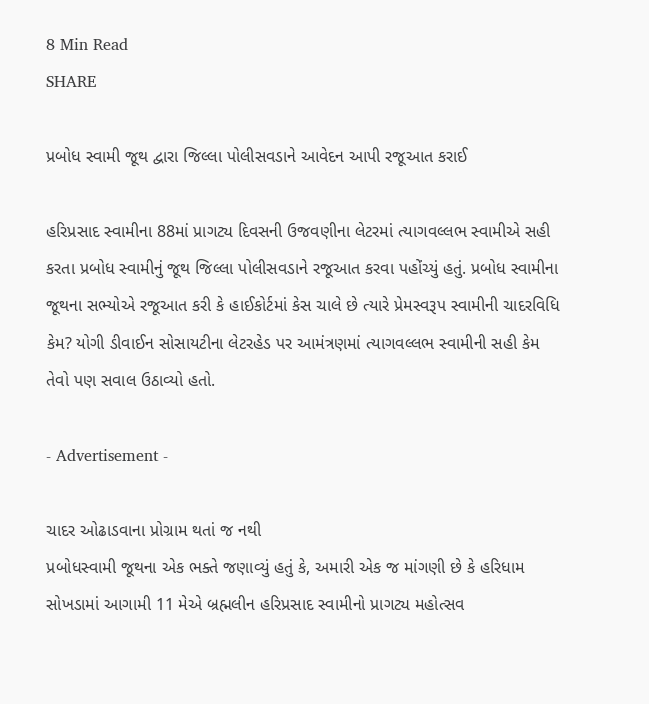8 Min Read
SHARE

પ્રબોધ સ્વામી જૂથ દ્વારા જિલ્લા પોલીસવડાને આવેદન આપી રજૂઆત કરાઈ

હરિપ્રસાદ સ્વામીના 88માં પ્રાગટ્ય દિવસની ઉજવણીના લેટરમાં ત્યાગવલ્લભ સ્વામીએ સહી કરતા પ્રબોધ સ્વામીનું જૂથ જિલ્લા પોલીસવડાને રજૂઆત કરવા પહોંચ્યું હતું. પ્રબોધ સ્વામીના જૂથના સભ્યોએ રજૂઆત કરી કે હાઈકોર્ટમાં કેસ ચાલે છે ત્યારે પ્રેમસ્વરૂપ સ્વામીની ચાદરવિધિ કેમ? યોગી ડીવાઈન સોસાયટીના લેટરહેડ પર આમંત્રણમાં ત્યાગવલ્લભ સ્વામીની સહી કેમ તેવો પણ સવાલ ઉઠાવ્યો હતો.

- Advertisement -

ચાદર ઓઢાડવાના પ્રોગ્રામ થતાં જ નથી
પ્રબોધસ્વામી જૂથના એક ભક્તે જણાવ્યું હતું કે, અમારી એક જ માંગણી છે કે હરિધામ સોખડામાં આગામી 11 મેએ બ્રહ્મલીન હરિપ્રસાદ સ્વામીનો પ્રાગટ્ય મહોત્સવ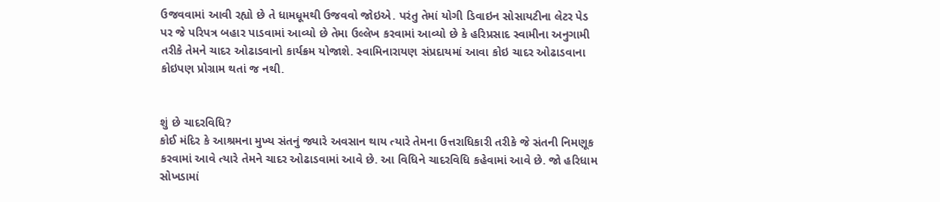ઉજવવામાં આવી રહ્યો છે તે ધામધૂમથી ઉજવવો જોઇએ. પરંતુ તેમાં યોગી ડિવાઇન સોસાયટીના લેટર પેડ પર જે પરિપત્ર બહાર પાડવામાં આવ્યો છે તેમા ઉલ્લેખ કરવામાં આવ્યો છે કે હરિપ્રસાદ સ્વામીના અનુગામી તરીકે તેમને ચાદર ઓઢાડવાનો કાર્યક્રમ યોજાશે. સ્વામિનારાયણ સંપ્રદાયમાં આવા કોઇ ચાદર ઓઢાડવાના કોઇપણ પ્રોગ્રામ થતાં જ નથી.


શું છે ચાદરવિધિ?
કોઈ મંદિર કે આશ્રમના મુખ્ય સંતનું જ્યારે અવસાન થાય ત્યારે તેમના ઉત્તરાધિકારી તરીકે જે સંતની નિમણૂક કરવામાં આવે ત્યારે તેમને ચાદર ઓઢાડવામાં આવે છે. આ વિધિને ચાદરવિધિ કહેવામાં આવે છે. જો હરિધામ સોખડામાં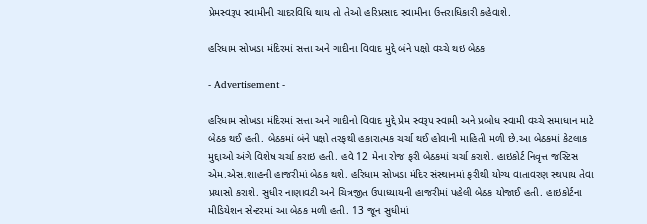પ્રેમસ્વરૂપ સ્વામીની ચાદરવિધિ થાય તો તેઓ હરિપ્રસાદ સ્વામીના ઉત્તરાધિકારી કહેવાશે.

હરિધામ સોખડા મંદિરમાં સત્તા અને ગાદીના વિવાદ મુદ્દે બંને પક્ષો વચ્ચે થઇ બેઠક

- Advertisement -

હરિધામ સોખડા મંદિરમાં સત્તા અને ગાદીનો વિવાદ મુદ્દે પ્રેમ સ્વરૂપ સ્વામી અને પ્રબોધ સ્વામી વચ્ચે સમાધાન માટે બેઠક થઈ હતી. બેઠકમાં બંને પક્ષો તરફથી હકારાત્મક ચર્ચા થઈ હોવાની માહિતી મળી છે.આ બેઠકમાં કેટલાક મુદ્દાઓ અંગે વિશેષ ચર્ચા કરાઇ હતી. હવે 12 મેના રોજ ફરી બેઠકમાં ચર્ચા કરાશે. હાઇકોર્ટ નિવૃત્ત જસ્ટિસ એમ.એસ.શાહની હાજરીમાં બેઠક થશે. હરિધામ સોખડા મંદિર સંસ્થાનમાં ફરીથી યોગ્ય વાતાવરણ સ્થપાય તેવા પ્રયાસો કરાશે. સુધીર નાણાવટી અને ચિત્રજીત ઉપાધ્યાયની હાજરીમાં પહેલી બેઠક યોજાઈ હતી. હાઇકોર્ટના મીડિયેશન સેન્ટરમાં આ બેઠક મળી હતી. 13 જૂન સુધીમાં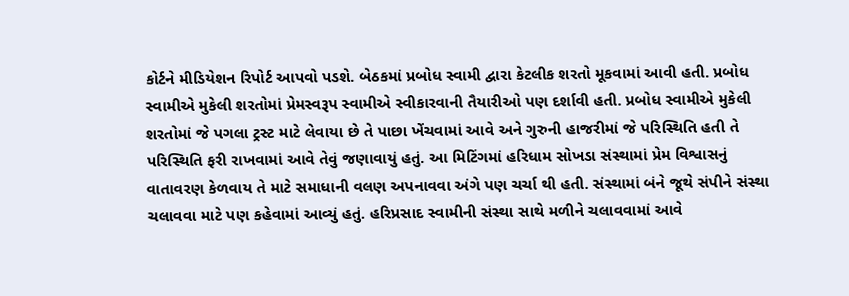કોર્ટને મીડિયેશન રિપોર્ટ આપવો પડશે. બેઠકમાં પ્રબોધ સ્વામી દ્વારા કેટલીક શરતો મૂકવામાં આવી હતી. પ્રબોધ સ્વામીએ મુકેલી શરતોમાં પ્રેમસ્વરૂપ સ્વામીએ સ્વીકારવાની તૈયારીઓ પણ દર્શાવી હતી. પ્રબોધ સ્વામીએ મુકેલી શરતોમાં જે પગલા ટ્રસ્ટ માટે લેવાયા છે તે પાછા ખેંચવામાં આવે અને ગુરુની હાજરીમાં જે પરિસ્થિતિ હતી તે પરિસ્થિતિ ફરી રાખવામાં આવે તેવું જણાવાયું હતું. આ મિટિંગમાં હરિધામ સોખડા સંસ્થામાં પ્રેમ વિશ્વાસનું વાતાવરણ કેળવાય તે માટે સમાધાની વલણ અપનાવવા અંગે પણ ચર્ચા થી હતી. સંસ્થામાં બંને જૂથે સંપીને સંસ્થા ચલાવવા માટે પણ કહેવામાં આવ્યું હતું. હરિપ્રસાદ સ્વામીની સંસ્થા સાથે મળીને ચલાવવામાં આવે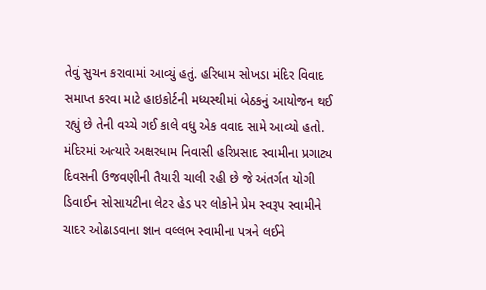તેવું સુચન કરાવામાં આવ્યું હતું. હરિધામ સોખડા મંદિર વિવાદ સમાપ્ત કરવા માટે હાઇકોર્ટની મધ્યસ્થીમાં બેઠકનું આયોજન થઈ રહ્યું છે તેની વચ્ચે ગઈ કાલે વધુ એક વવાદ સામે આવ્યો હતો. મંદિરમાં અત્યારે અક્ષરધામ નિવાસી હરિપ્રસાદ સ્વામીના પ્રગાટ્ય દિવસની ઉજવણીની તૈયારી ચાલી રહી છે જે અંતર્ગત યોગી ડિવાઈન સોસાયટીના લેટર હેડ પર લોકોને પ્રેમ સ્વરૂપ સ્વામીને ચાદર ઓઢાડવાના જ્ઞાન વલ્લભ સ્વામીના પત્રને લઈને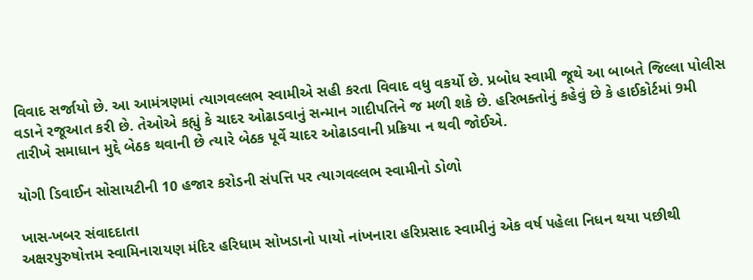વિવાદ સર્જાયો છે. આ આમંત્રણમાં ત્યાગવલ્લભ સ્વામીએ સહી કરતા વિવાદ વધુ વકર્યો છે. પ્રબોધ સ્વામી જૂથે આ બાબતે જિલ્લા પોલીસ વડાને રજૂઆત કરી છે. તેઓએ કહ્યું કે ચાદર ઓઢાડવાનું સન્માન ગાદીપતિને જ મળી શકે છે. હરિભક્તોનું કહેવું છે કે હાઈકોર્ટમાં 9મી તારીખે સમાધાન મુદ્દે બેઠક થવાની છે ત્યારે બેઠક પૂર્વે ચાદર ઓઢાડવાની પ્રક્રિયા ન થવી જોઈએ.

યોગી ડિવાઈન સોસાયટીની 10 હજાર કરોડની સંપત્તિ પર ત્યાગવલ્લભ સ્વામીનો ડોળો

ખાસ-ખબર સંવાદદાતા
અક્ષરપુરુષોત્તમ સ્વામિનારાયણ મંદિર હરિધામ સોખડાનો પાયો નાંખનારા હરિપ્રસાદ સ્વામીનું એક વર્ષ પહેલા નિધન થયા પછીથી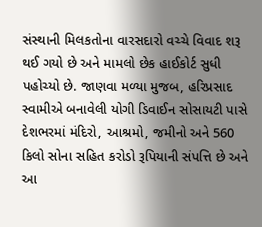સંસ્થાની મિલકતોના વારસદારો વચ્ચે વિવાદ શરૂ થઈ ગયો છે અને મામલો છેક હાઈકોર્ટ સુધી પહોચ્યો છે. જાણવા મળ્યા મુજબ, હરિપ્રસાદ સ્વામીએ બનાવેલી યોગી ડિવાઈન સોસાયટી પાસે દેશભરમાં મંદિરો, આશ્રમો, જમીનો અને 560 કિલો સોના સહિત કરોડો રૂપિયાની સંપત્તિ છે અને આ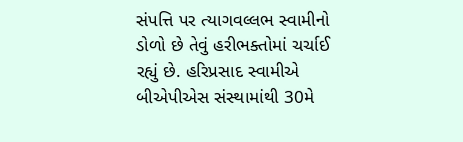સંપત્તિ પર ત્યાગવલ્લભ સ્વામીનો ડોળો છે તેવું હરીભક્તોમાં ચર્ચાઈ રહ્યું છે. હરિપ્રસાદ સ્વામીએ બીએપીએસ સંસ્થામાંથી 30મે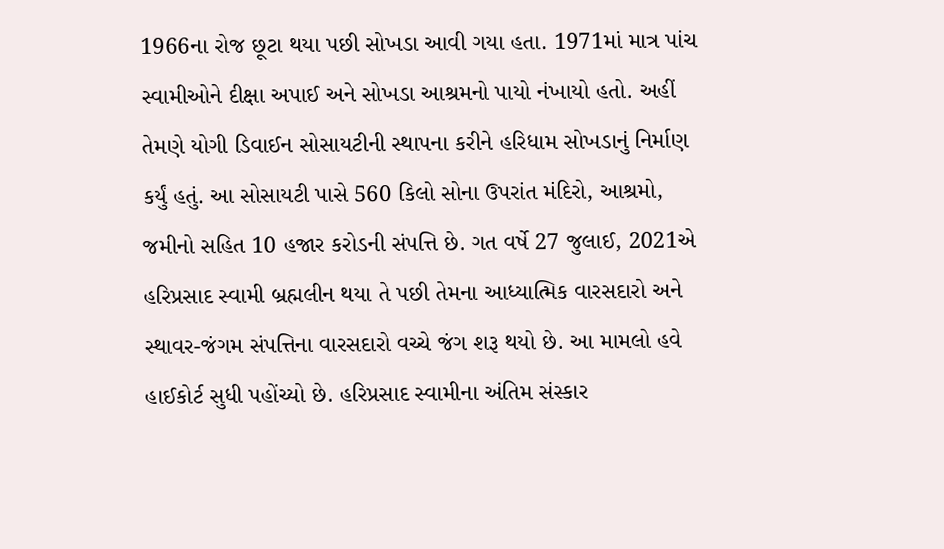1966ના રોજ છૂટા થયા પછી સોખડા આવી ગયા હતા. 1971માં માત્ર પાંચ સ્વામીઓને દીક્ષા અપાઈ અને સોખડા આશ્રમનો પાયો નંખાયો હતો. અહીં તેમણે યોગી ડિવાઈન સોસાયટીની સ્થાપના કરીને હરિધામ સોખડાનું નિર્માણ કર્યું હતું. આ સોસાયટી પાસે 560 કિલો સોના ઉપરાંત મંદિરો, આશ્રમો, જમીનો સહિત 10 હજાર કરોડની સંપત્તિ છે. ગત વર્ષે 27 જુલાઈ, 2021એ હરિપ્રસાદ સ્વામી બ્રહ્મલીન થયા તે પછી તેમના આધ્યાત્મિક વારસદારો અને સ્થાવર-જંગમ સંપત્તિના વારસદારો વચ્ચે જંગ શરૂ થયો છે. આ મામલો હવે હાઈકોર્ટ સુધી પહોંચ્યો છે. હરિપ્રસાદ સ્વામીના અંતિમ સંસ્કાર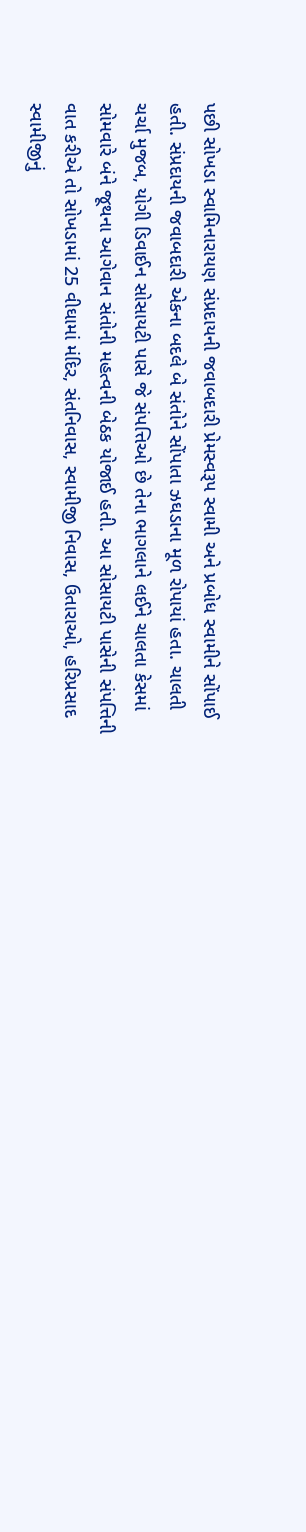પછી સોખડા સ્વામિનારાયણ સંપ્રદાયની જવાબદારી પ્રેમસ્વરૂપ સ્વામી અને પ્રબોધ સ્વામીને સોંપાઈ હતી. સંપ્રદાયની જવાબદારી એકના બદલે બે સંતોને સોંપાતા ઝઘડાના મૂળ રોપાયાં હતા. ચાલતી ચર્ચા મુજબ, યોગી ડિવાઈન સોસાયટી પાસે જે સંપત્તિઓ છે તેના ભાગલાને લઈને ચાલતા કેસમાં સોમવારે બંને જૂથના આગેવાન સંતોની મહત્વની બેઠક યોજાઈ હતી. આ સોસાયટી પાસેની સંપત્તિની વાત કરીએ તો સોખડામાં 25 વીઘામાં મંદિર, સંતનિવાસ, સ્વામીજી નિવાસ, ઉતારાઓ, હરિપ્રસાદ સ્વામીજીનું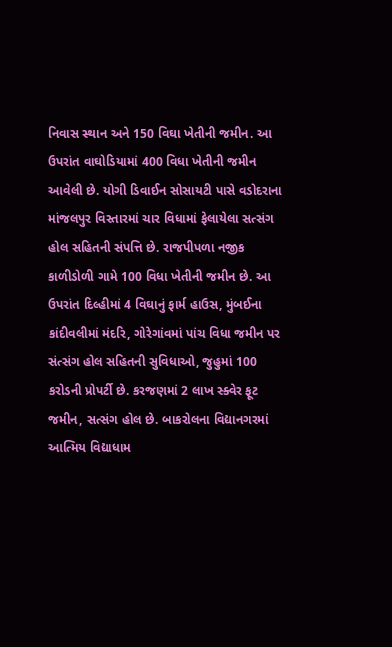નિવાસ સ્થાન અને 150 વિઘા ખેતીની જમીન. આ ઉપરાંત વાઘોડિયામાં 400 વિધા ખેતીની જમીન આવેલી છે. યોગી ડિવાઈન સોસાયટી પાસે વડોદરાના માંજલપુર વિસ્તારમાં ચાર વિધામાં ફેલાયેલા સત્સંગ હોલ સહિતની સંપત્તિ છે. રાજપીપળા નજીક કાળીડોળી ગામે 100 વિધા ખેતીની જમીન છે. આ ઉપરાંત દિલ્હીમાં 4 વિઘાનું ફાર્મ હાઉસ, મુંબઈના કાંદીવલીમાં મંદરિ, ગોરેગાંવમાં પાંચ વિધા જમીન પર સંત્સંગ હોલ સહિતની સુવિધાઓ, જુહુમાં 100 કરોડની પ્રોપર્ટી છે. કરજણમાં 2 લાખ સ્ક્વેર ફૂટ જમીન, સત્સંગ હોલ છે. બાકરોલના વિદ્યાનગરમાં આત્મિય વિદ્યાધામ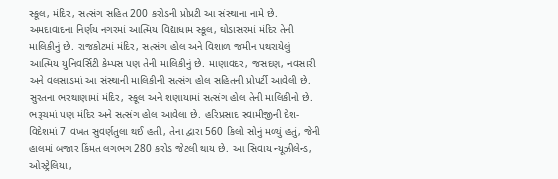સ્કૂલ, મંદિર, સત્સંગ સહિત 200 કરોડની પ્રોપ્રટી આ સંસ્થાના નામે છે. અમદાવાદના નિર્ણય નગરમાં આત્મિય વિદ્યાધામ સ્કૂલ, ઘોડાસરમાં મંદિર તેની માલિકીનું છે. રાજકોટમાં મંદિર, સત્સંગ હોલ અને વિશાળ જમીન પથરાયેલું આત્મિય યુનિવર્સિટી કેમ્પસ પણ તેની માલિકીનું છે. માણાવદર, જસદણ, નવસારી અને વલસાડમાં આ સંસ્થાની માલિકીની સત્સંગ હોલ સહિતની પ્રોપર્ટી આવેલી છે. સુરતના ભરથાણામાં મંદિર, સ્કૂલ અને શણાયામાં સત્સંગ હોલ તેની માલિકીનો છે. ભરૂચમાં પણ મંદિર અને સત્સંગ હોલ આવેલા છે. હરિપ્રસાદ સ્વામીજીની દેશ-વિદેશમાં 7 વખત સુવર્ણતુલા થઈ હતી, તેના દ્વારા 560 કિલો સોનું મળ્યું હતું, જેની હાલમાં બજાર કિંમત લગભગ 280 કરોડ જેટલી થાય છે. આ સિવાય ન્યૂઝીલેન્ડ, ઓસ્ટ્રેલિયા,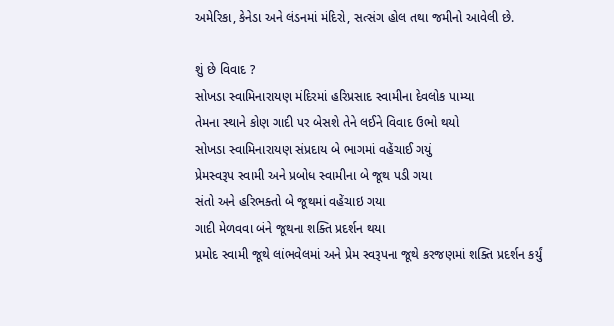અમેરિકા, કેનેડા અને લંડનમાં મંદિરો, સત્સંગ હોલ તથા જમીનો આવેલી છે.

શું છે વિવાદ ?
સોખડા સ્વામિનારાયણ મંદિરમાં હરિપ્રસાદ સ્વામીના દેવલોક પામ્યા
તેમના સ્થાને કોણ ગાદી પર બેસશે તેને લઈને વિવાદ ઉભો થયો
સોખડા સ્વામિનારાયણ સંપ્રદાય બે ભાગમાં વહેંચાઈ ગયું
પ્રેમસ્વરૂપ સ્વામી અને પ્રબોધ સ્વામીના બે જૂથ પડી ગયા
સંતો અને હરિભક્તો બે જૂથમાં વહેંચાઇ ગયા
ગાદી મેળવવા બંને જૂથના શક્તિ પ્રદર્શન થયા
પ્રમોદ સ્વામી જૂથે લાંભવેલમાં અને પ્રેમ સ્વરૂપના જૂથે કરજણમાં શક્તિ પ્રદર્શન કર્યું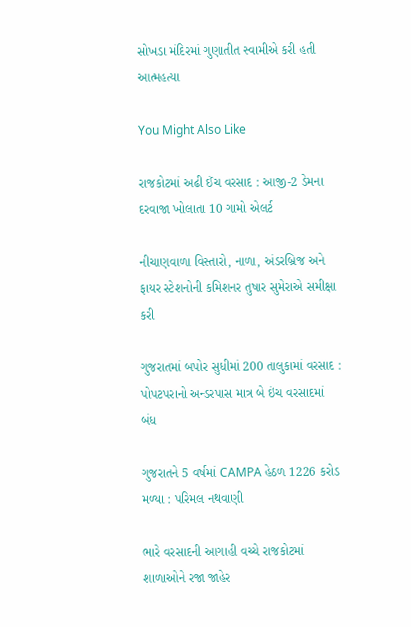સોખડા મંદિરમાં ગુણાતીત સ્વામીએ કરી હતી આત્મહત્યા

You Might Also Like

રાજકોટમાં અઢી ઈંચ વરસાદ : આજી-2 ડેમના દરવાજા ખોલાતા 10 ગામો એલર્ટ

નીચાણવાળા વિસ્તારો, નાળા, અંડરબ્રિજ અને ફાયર સ્ટેશનોની કમિશનર તુષાર સુમેરાએ સમીક્ષા કરી

ગુજરાતમાં બપોર સુધીમાં 200 તાલુકામાં વરસાદ : પોપટપરાનો અન્ડરપાસ માત્ર બે ઇંચ વરસાદમાં બંધ

ગુજરાતને 5 વર્ષમાં CAMPA હેઠળ 1226 કરોડ મળ્યા : પરિમલ નથવાણી

ભારે વરસાદની આગાહી વચ્ચે રાજકોટમાં શાળાઓને રજા જાહેર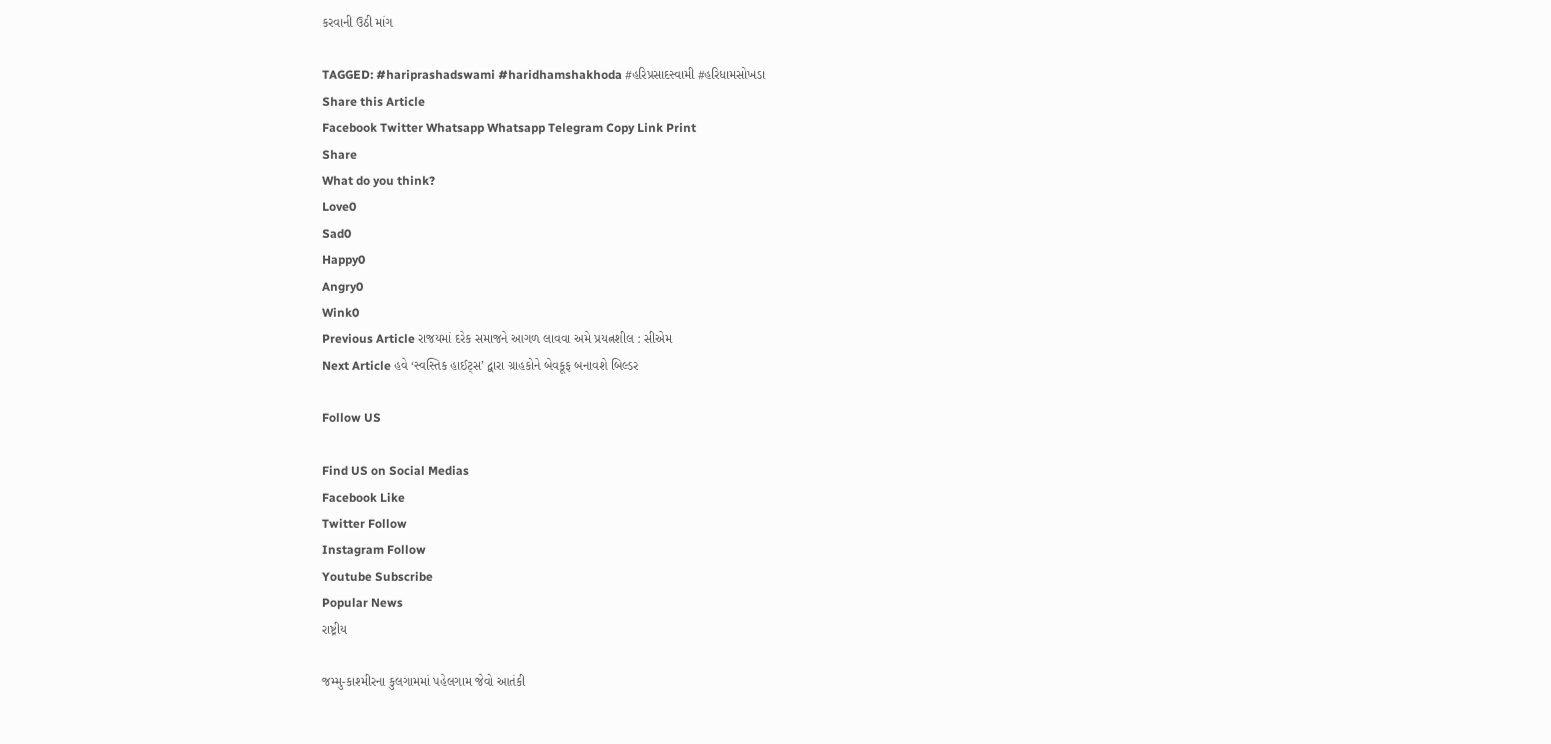કરવાની ઉઠી માંગ

TAGGED: #hariprashadswami #haridhamshakhoda #હરિપ્રસાદસ્વામી #હરિધામસોખડા
Share this Article
Facebook Twitter Whatsapp Whatsapp Telegram Copy Link Print
Share
What do you think?
Love0
Sad0
Happy0
Angry0
Wink0
Previous Article રાજયમાં દરેક સમાજને આગળ લાવવા અમે પ્રયત્નશીલ : સીએમ
Next Article હવે ‘સ્વસ્તિક હાઈટ્સ’ દ્વારા ગ્રાહકોને બેવકૂફ બનાવશે બિલ્ડર

Follow US

Find US on Social Medias
Facebook Like
Twitter Follow
Instagram Follow
Youtube Subscribe
Popular News
રાષ્ટ્રીય

જમ્મુ-કાશ્મીરના કુલગામમાં પહેલગામ જેવો આતંકી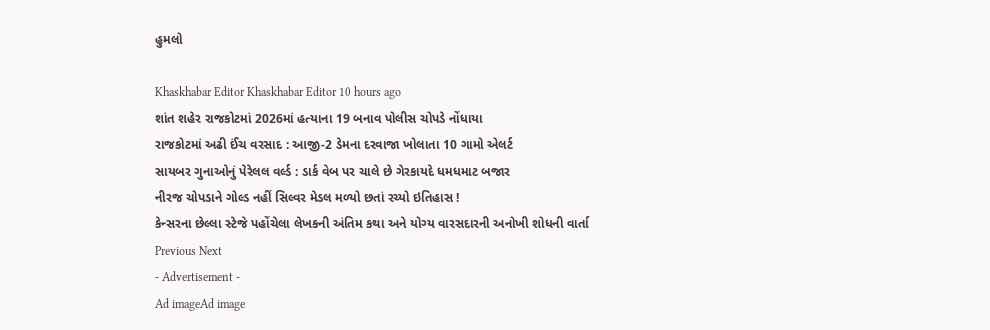હુમલો

Khaskhabar Editor Khaskhabar Editor 10 hours ago
શાંત શહેર રાજકોટમાં 2026માં હત્યાના 19 બનાવ પોલીસ ચોપડે નોંધાયા
રાજકોટમાં અઢી ઈંચ વરસાદ : આજી-2 ડેમના દરવાજા ખોલાતા 10 ગામો એલર્ટ
સાયબર ગુનાઓનું પેરેલલ વર્લ્ડ : ડાર્ક વેબ પર ચાલે છે ગેરકાયદે ધમધમાટ બજાર
નીરજ ચોપડાને ગોલ્ડ નહીં સિલ્વર મેડલ મળ્યો છતાં રચ્યો ઇતિહાસ !
કેન્સરના છેલ્લા સ્ટેજે પહોંચેલા લેખકની અંતિમ કથા અને યોગ્ય વારસદારની અનોખી શોધની વાર્તા
Previous Next
- Advertisement -
Ad imageAd image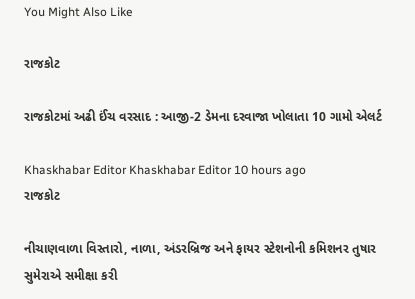You Might Also Like

રાજકોટ

રાજકોટમાં અઢી ઈંચ વરસાદ : આજી-2 ડેમના દરવાજા ખોલાતા 10 ગામો એલર્ટ

Khaskhabar Editor Khaskhabar Editor 10 hours ago
રાજકોટ

નીચાણવાળા વિસ્તારો, નાળા, અંડરબ્રિજ અને ફાયર સ્ટેશનોની કમિશનર તુષાર સુમેરાએ સમીક્ષા કરી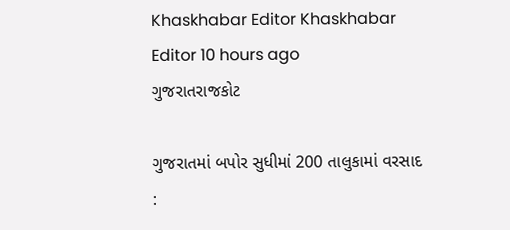Khaskhabar Editor Khaskhabar Editor 10 hours ago
ગુજરાતરાજકોટ

ગુજરાતમાં બપોર સુધીમાં 200 તાલુકામાં વરસાદ :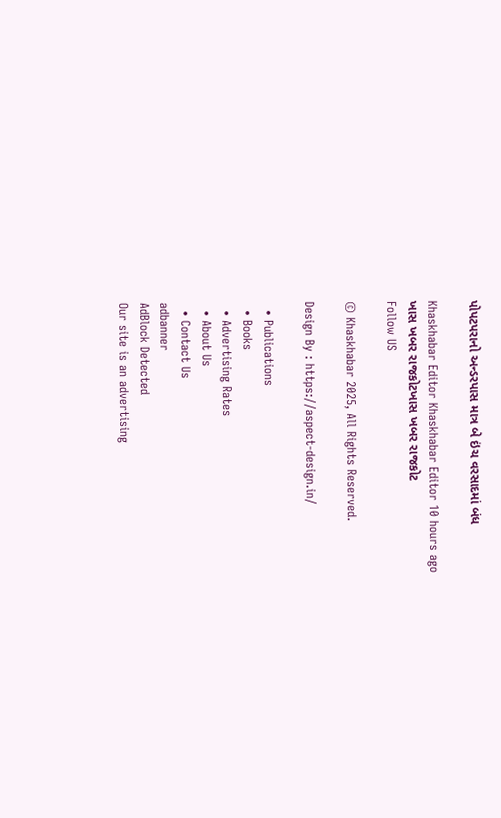પોપટપરાનો અન્ડરપાસ માત્ર બે ઇંચ વરસાદમાં બંધ

Khaskhabar Editor Khaskhabar Editor 10 hours ago
ખાસ ખબર રાજકોટખાસ ખબર રાજકોટ
Follow US

© Khaskhabar 2025, All Rights Reserved.

Design By : https://aspect-design.in/

  • Publications
  • Books
  • Advertising Rates
  • About Us
  • Contact Us
adbanner
AdBlock Detected
Our site is an advertising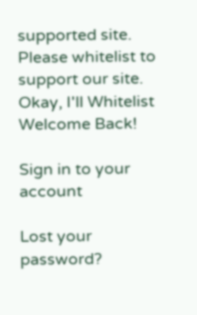supported site. Please whitelist to support our site.
Okay, I'll Whitelist
Welcome Back!

Sign in to your account

Lost your password?